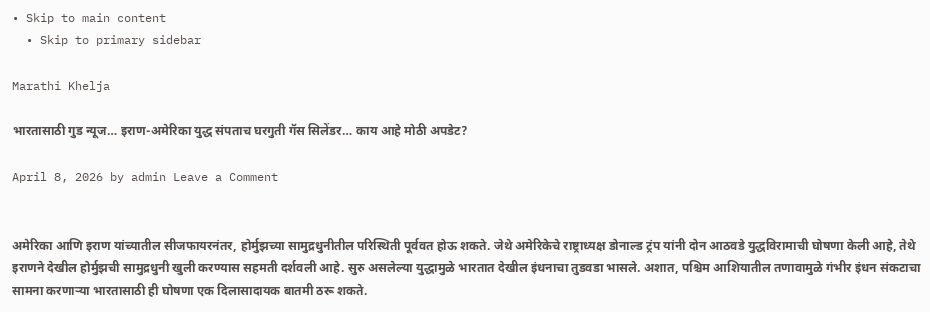• Skip to main content
  • Skip to primary sidebar

Marathi Khelja

भारतासाठी गुड न्यूज… इराण-अमेरिका युद्ध संपताच घरगुती गॅस सिलेंडर… काय आहे मोठी अपडेट?

April 8, 2026 by admin Leave a Comment


अमेरिका आणि इराण यांच्यातील सीजफायरनंतर, होर्मुझच्या सामुद्रधुनीतील परिस्थिती पूर्ववत होऊ शकते. जेथे अमेरिकेचे राष्ट्राध्यक्ष डोनाल्ड ट्रंप यांनी दोन आठवडे युद्धविरामाची घोषणा केली आहे, तेथे इराणने देखील होर्मुझची सामुद्रधुनी खुली करण्यास सहमती दर्शवली आहे. सुरु असलेल्या युद्धामुळे भारतात देखील इंधनाचा तुडवडा भासले. अशात, पश्चिम आशियातील तणावामुळे गंभीर इंधन संकटाचा सामना करणाऱ्या भारतासाठी ही घोषणा एक दिलासादायक बातमी ठरू शकते.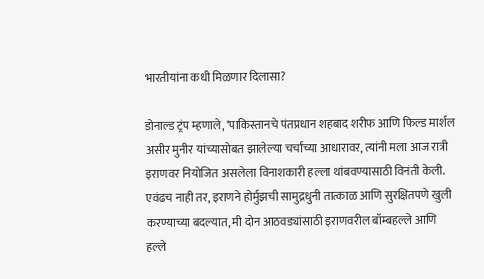भारतीयांना कधी मिळणार दिलासा?

डोनाल्ड ट्रंप म्हणाले, ‘पाकिस्तानचे पंतप्रधान शहबाद शरीफ आणि फिल्ड मार्शल असीर मुनीर यांच्यासोबत झालेल्या चर्चांच्या आधारावर, त्यांनी मला आज रात्री इराणवर नियोजित असलेला विनाशकारी हल्ला थांबवण्यासाठी विनंती केली. एवंढच नाही तर, इराणने होर्मुझची सामुद्रधुनी तात्काळ आणि सुरक्षितपणे खुली करण्याच्या बदल्यात, मी दोन आठवड्यांसाठी इराणवरील बॉम्बहल्ले आणि हल्ले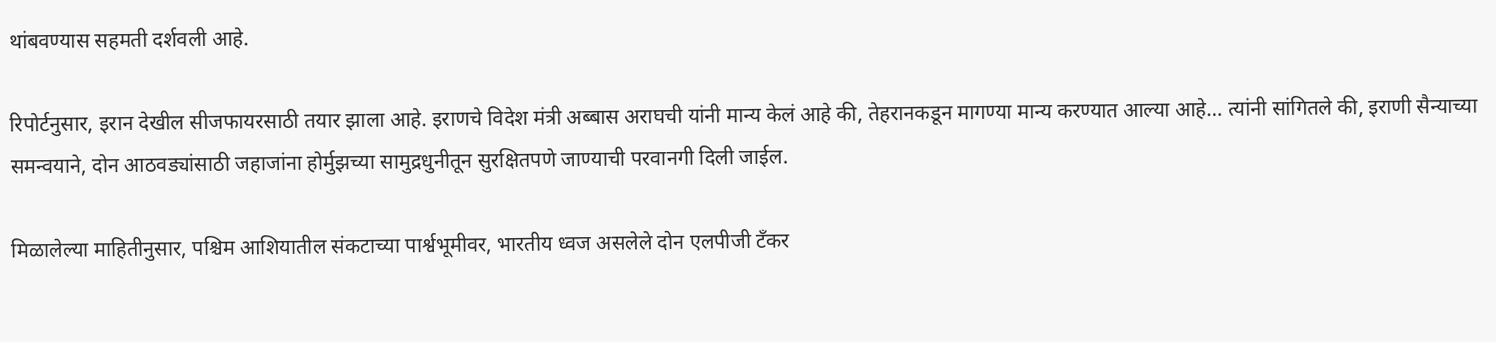थांबवण्यास सहमती दर्शवली आहे.

रिपोर्टनुसार, इरान देखील सीजफायरसाठी तयार झाला आहे. इराणचे विदेश मंत्री अब्बास अराघची यांनी मान्य केलं आहे की, तेहरानकडून मागण्या मान्य करण्यात आल्या आहे… त्यांनी सांगितले की, इराणी सैन्याच्या समन्वयाने, दोन आठवड्यांसाठी जहाजांना होर्मुझच्या सामुद्रधुनीतून सुरक्षितपणे जाण्याची परवानगी दिली जाईल.

मिळालेल्या माहितीनुसार, पश्चिम आशियातील संकटाच्या पार्श्वभूमीवर, भारतीय ध्वज असलेले दोन एलपीजी टँकर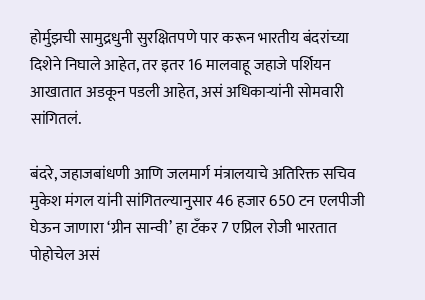होर्मुझची सामुद्रधुनी सुरक्षितपणे पार करून भारतीय बंदरांच्या दिशेने निघाले आहेत, तर इतर 16 मालवाहू जहाजे पर्शियन आखातात अडकून पडली आहेत, असं अधिकाऱ्यांनी सोमवारी सांगितलं.

बंदरे, जहाजबांधणी आणि जलमार्ग मंत्रालयाचे अतिरिक्त सचिव मुकेश मंगल यांनी सांगितल्यानुसार 46 हजार 650 टन एलपीजी घेऊन जाणारा ‘ग्रीन सान्वी’ हा टँकर 7 एप्रिल रोजी भारतात पोहोचेल असं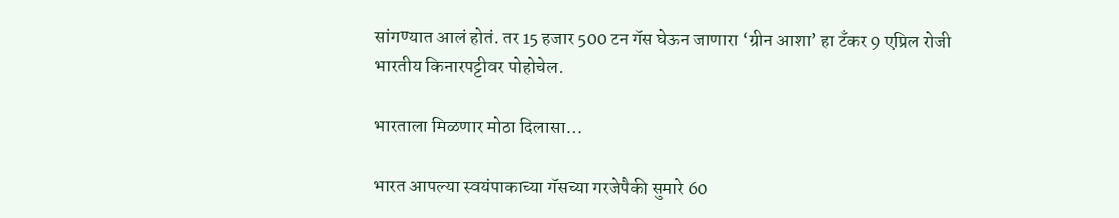सांगण्यात आलं होतं. तर 15 हजार 500 टन गॅस घेऊन जाणारा ‘ग्रीन आशा’ हा टँकर 9 एप्रिल रोजी भारतीय किनारपट्टीवर पोहोचेल.

भारताला मिळणार मोठा दिलासा…

भारत आपल्या स्वयंपाकाच्या गॅसच्या गरजेपैकी सुमारे 60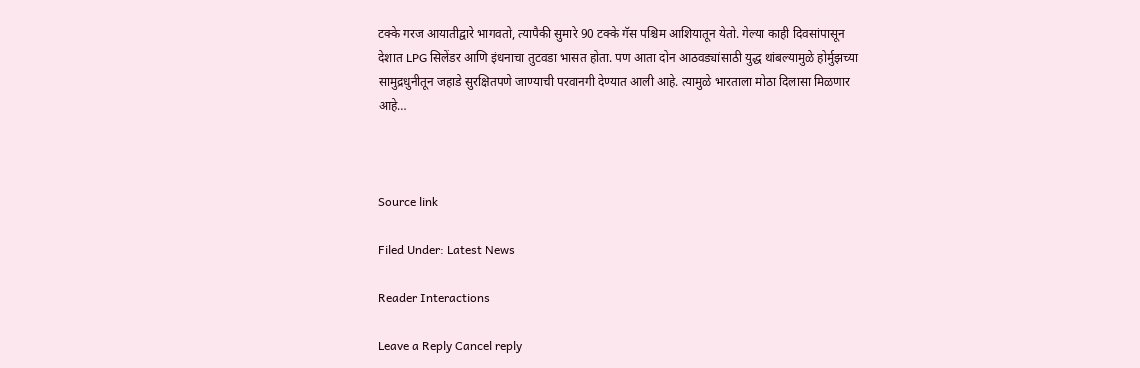टक्के गरज आयातीद्वारे भागवतो, त्यापैकी सुमारे 90 टक्के गॅस पश्चिम आशियातून येतो. गेल्या काही दिवसांपासून देशात LPG सिलेंडर आणि इंधनाचा तुटवडा भासत होता. पण आता दोन आठवड्यांसाठी युद्ध थांबल्यामुळे होर्मुझच्या सामुद्रधुनीतून जहाडे सुरक्षितपणे जाण्याची परवानगी देण्यात आली आहे. त्यामुळे भारताला मोठा दिलासा मिळणार आहे…



Source link

Filed Under: Latest News

Reader Interactions

Leave a Reply Cancel reply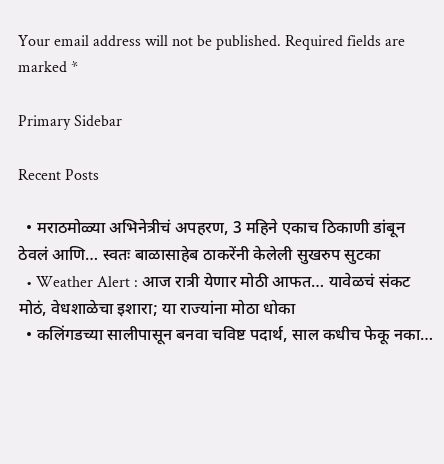Your email address will not be published. Required fields are marked *

Primary Sidebar

Recent Posts

  • मराठमोळ्या अभिनेत्रीचं अपहरण, 3 महिने एकाच ठिकाणी डांबून ठेवलं आणि… स्वतः बाळासाहेब ठाकरेंनी केलेली सुखरुप सुटका
  • Weather Alert : आज रात्री येणार मोठी आफत… यावेळचं संकट मोठं, वेधशाळेचा इशारा; या राज्यांना मोठा धोका
  • कलिंगडच्या सालीपासून बनवा चविष्ट पदार्थ, साल कधीच फेकू नका…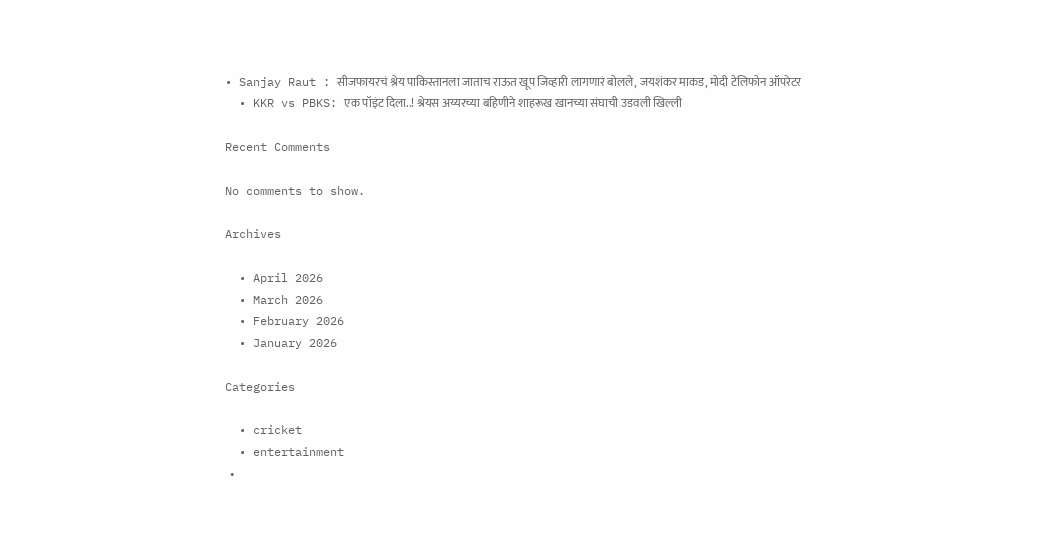• Sanjay Raut : सीजफायरचं श्रेय पाकिस्तानला जाताच राऊत खूप जिव्हारी लागणारं बोलले, जयशंकर माकड, मोदी टेलिफोन ऑपरेटर
  • KKR vs PBKS: एक पॉइंट दिला..! श्रेयस अय्यरच्या बहिणीने शाहरूख खानच्या संघाची उडवली खिल्ली

Recent Comments

No comments to show.

Archives

  • April 2026
  • March 2026
  • February 2026
  • January 2026

Categories

  • cricket
  • entertainment
  •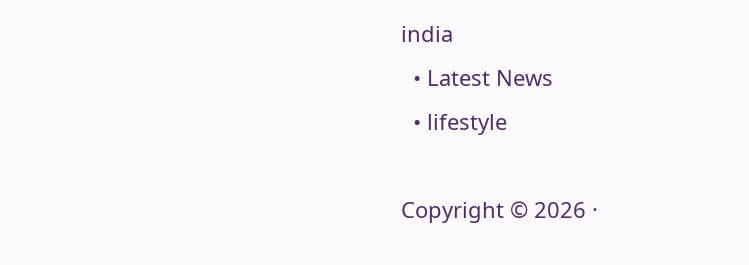india
  • Latest News
  • lifestyle

Copyright © 2026 ·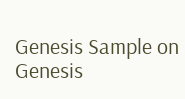Genesis Sample on Genesis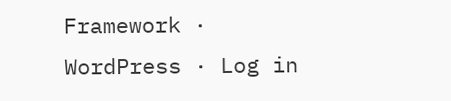Framework · WordPress · Log in